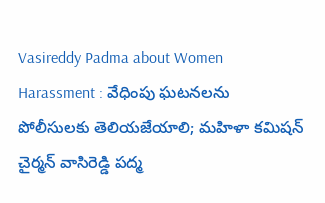Vasireddy Padma about Women Harassment : వేధింపు ఘటనలను పోలీసులకు తెలియజేయాలి; మహిళా కమిషన్ చైర్మన్ వాసిరెడ్డి పద్మ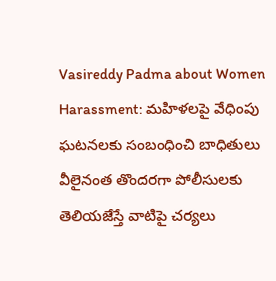Vasireddy Padma about Women Harassment: మహిళలపై వేధింపు ఘటనలకు సంబంధించి బాధితులు వీలైనంత తొందరగా పోలీసులకు తెలియజేస్తే వాటిపై చర్యలు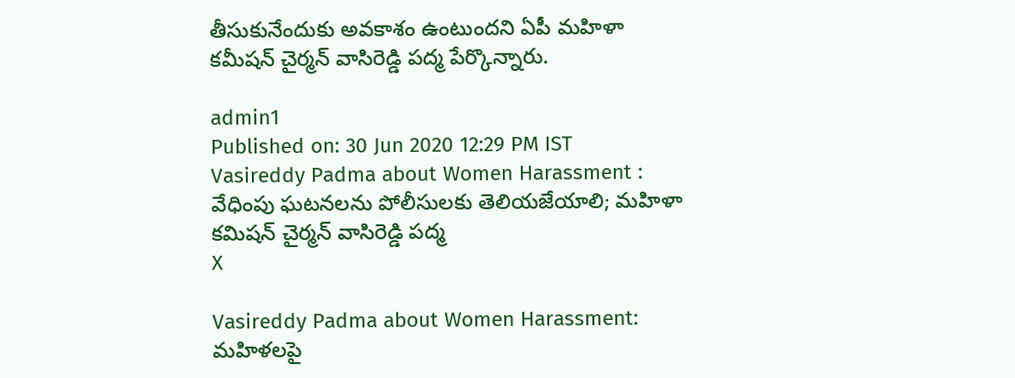తీసుకునేందుకు అవకాశం ఉంటుందని ఏపీ మహిళా కమీషన్ చైర్మన్ వాసిరెడ్డి పద్మ పేర్కొన్నారు.

admin1
Published on: 30 Jun 2020 12:29 PM IST
Vasireddy Padma about Women Harassment :  వేధింపు ఘటనలను పోలీసులకు తెలియజేయాలి; మహిళా కమిషన్ చైర్మన్ వాసిరెడ్డి పద్మ
X

Vasireddy Padma about Women Harassment: మహిళలపై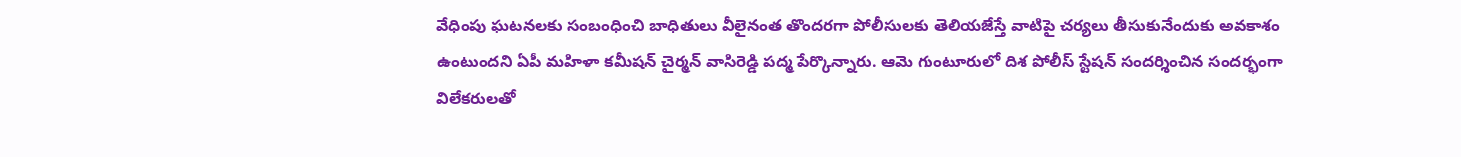వేధింపు ఘటనలకు సంబంధించి బాధితులు వీలైనంత తొందరగా పోలీసులకు తెలియజేస్తే వాటిపై చర్యలు తీసుకునేందుకు అవకాశం ఉంటుందని ఏపీ మహిళా కమీషన్ చైర్మన్ వాసిరెడ్డి పద్మ పేర్కొన్నారు. ఆమె గుంటూరులో దిశ పోలీస్ స్టేషన్ సందర్శించిన సందర్భంగా విలేకరులతో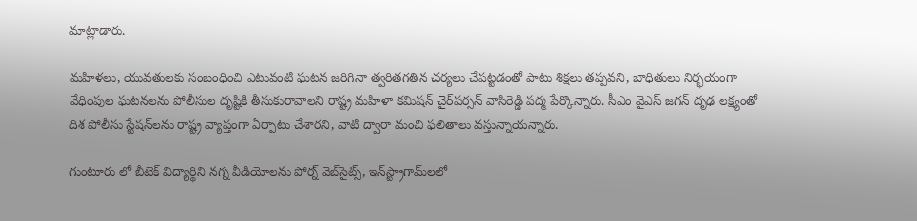మాట్లాడారు.

మహిళలు, యువతులకు సంబంధించి ఎటువంటి ఘటన జరిగినా త్వరితగతిన చర్యలు చేపట్టడంతో పాటు శిక్షలు తప్పవని, బాధితులు నిర్భయంగా వేధింపుల ఘటనలను పోలీసుల దృష్టికి తీసుకురావాలని రాష్ట్ర మహిళా కమిషన్‌ చైర్‌పర్సన్‌ వాసిరెడ్డి పద్మ పేర్కొన్నారు. సీఎం వైఎస్‌ జగన్‌ దృఢ లక్ష్యంతో దిశ పోలీసు స్టేషన్‌లను రాష్ట్ర వ్యాప్తంగా ఏర్పాటు చేశారని, వాటి ద్వారా మంచి ఫలితాలు వస్తున్నాయన్నారు.

గుంటూరు లో బీటెక్‌ విద్యార్థిని నగ్న వీడియోలను పోర్న్‌ వెబ్‌సైట్స్, ఇన్‌స్ట్రాగామ్‌లలో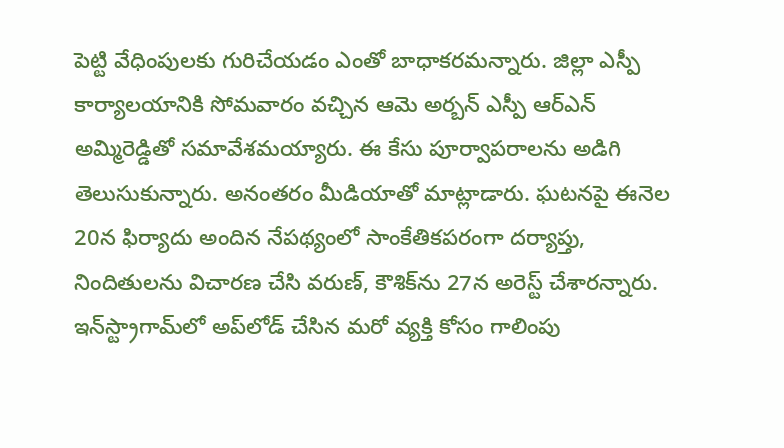పెట్టి వేధింపులకు గురిచేయడం ఎంతో బాధాకరమన్నారు. జిల్లా ఎస్పీ కార్యాలయానికి సోమవారం వచ్చిన ఆమె అర్బన్‌ ఎస్పీ ఆర్‌ఎన్‌ అమ్మిరెడ్డితో సమావేశమయ్యారు. ఈ కేసు పూర్వాపరాలను అడిగి తెలుసుకున్నారు. అనంతరం మీడియాతో మాట్లాడారు. ఘటనపై ఈనెల 20న ఫిర్యాదు అందిన నేపథ్యంలో సాంకేతికపరంగా దర్యాప్తు, నిందితులను విచారణ చేసి వరుణ్, కౌశిక్‌ను 27న అరెస్ట్‌ చేశారన్నారు. ఇన్‌స్ట్రాగామ్‌లో అప్‌లోడ్‌ చేసిన మరో వ్యక్తి కోసం గాలింపు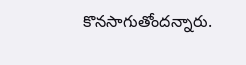కొనసాగుతోందన్నారు.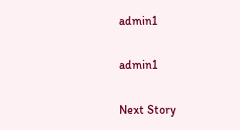admin1

admin1

Next Story